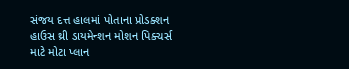સંજય દત્ત હાલમાં પોતાના પ્રોડક્શન હાઉસ થ્રી ડાયમેન્શન મોશન પિક્ચર્સ માટે મોટા પ્લાન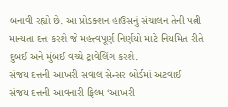બનાવી રહ્યો છે. આ પ્રોડક્શન હાઉસનું સંચાલન તેની પત્ની માન્યતા દત્ત કરશે જે મહત્ત્વપૂર્ણ નિર્ણયો માટે નિયમિત રીતે દુબઈ અને મુંબઈ વચ્ચે ટ્રાવેલિંગ કરશે.
સંજય દત્તની આખરી સવાલ સેન્સર બોર્ડમાં અટવાઈ
સંજય દત્તની આવનારી ફિલ્મ ‘આખરી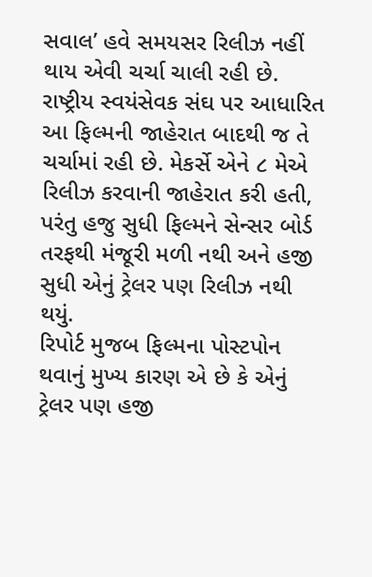સવાલ’ હવે સમયસર રિલીઝ નહીં થાય એવી ચર્ચા ચાલી રહી છે. રાષ્ટ્રીય સ્વયંસેવક સંઘ પર આધારિત આ ફિલ્મની જાહેરાત બાદથી જ તે ચર્ચામાં રહી છે. મેકર્સે એને ૮ મેએ રિલીઝ કરવાની જાહેરાત કરી હતી, પરંતુ હજુ સુધી ફિલ્મને સેન્સર બોર્ડ તરફથી મંજૂરી મળી નથી અને હજી સુધી એનું ટ્રેલર પણ રિલીઝ નથી થયું.
રિપોર્ટ મુજબ ફિલ્મના પોસ્ટપોન થવાનું મુખ્ય કારણ એ છે કે એનું ટ્રેલર પણ હજી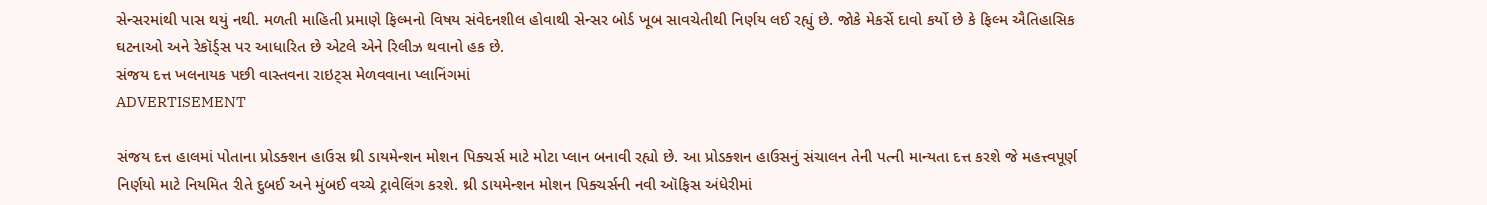સેન્સરમાંથી પાસ થયું નથી. મળતી માહિતી પ્રમાણે ફિલ્મનો વિષય સંવેદનશીલ હોવાથી સેન્સર બોર્ડ ખૂબ સાવચેતીથી નિર્ણય લઈ રહ્યું છે. જોકે મેકર્સે દાવો કર્યો છે કે ફિલ્મ ઐતિહાસિક ઘટનાઓ અને રેકૉર્ડ્સ પર આધારિત છે એટલે એને રિલીઝ થવાનો હક છે.
સંજય દત્ત ખલનાયક પછી વાસ્તવના રાઇટ્સ મેળવવાના પ્લાનિંગમાં
ADVERTISEMENT

સંજય દત્ત હાલમાં પોતાના પ્રોડક્શન હાઉસ થ્રી ડાયમેન્શન મોશન પિક્ચર્સ માટે મોટા પ્લાન બનાવી રહ્યો છે. આ પ્રોડક્શન હાઉસનું સંચાલન તેની પત્ની માન્યતા દત્ત કરશે જે મહત્ત્વપૂર્ણ નિર્ણયો માટે નિયમિત રીતે દુબઈ અને મુંબઈ વચ્ચે ટ્રાવેલિંગ કરશે. થ્રી ડાયમેન્શન મોશન પિક્ચર્સની નવી ઑફિસ અંધેરીમાં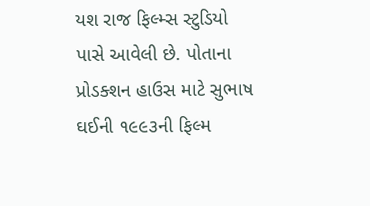યશ રાજ ફિલ્મ્સ સ્ટુડિયો પાસે આવેલી છે. પોતાના પ્રોડક્શન હાઉસ માટે સુભાષ ઘઈની ૧૯૯૩ની ફિલ્મ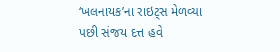‘ખલનાયક’ના રાઇટ્સ મેળવ્યા પછી સંજય દત્ત હવે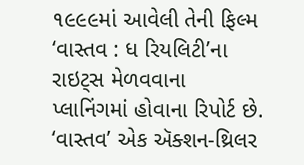૧૯૯૯માં આવેલી તેની ફિલ્મ ‘વાસ્તવ : ધ રિયલિટી’ના રાઇટ્સ મેળવવાના પ્લાનિંગમાં હોવાના રિપોર્ટ છે.
‘વાસ્તવ’ એક ઍક્શન-થ્રિલર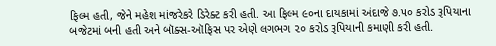ફિલ્મ હતી, જેને મહેશ માંજરેકરે ડિરેક્ટ કરી હતી. આ ફિલ્મ ૯૦ના દાયકામાં અંદાજે ૭.૫૦ કરોડ રૂપિયાના બજેટમાં બની હતી અને બૉક્સ-ઑફિસ પર એણે લગભગ ૨૦ કરોડ રૂપિયાની કમાણી કરી હતી.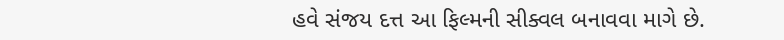હવે સંજય દત્ત આ ફિલ્મની સીક્વલ બનાવવા માગે છે.